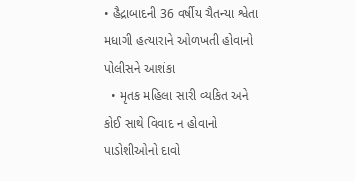• હૈદ્રાબાદની 36 વર્ષીય ચૈતન્યા શ્વેતા મધાગી હત્યારાને ઓળખતી હોવાનો પોલીસને આશંકા
  • મૃતક મહિલા સારી વ્યકિત અને કોઈ સાથે વિવાદ ન હોવાનો પાડોશીઓનો દાવો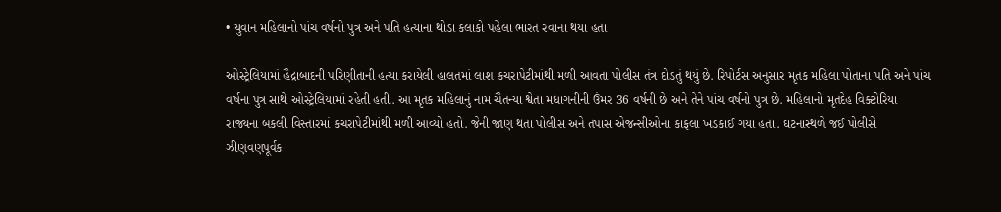• યુવાન મહિલાનો પાંચ વર્ષનો પુત્ર અને પતિ હત્યાના થોડા કલાકો પહેલા ભારત રવાના થયા હતા

ઓસ્ટ્રેલિયામાં હૈદ્રાબાદની પરિણીતાની હત્યા કરાયેલી હાલતમાં લાશ કચરાપેટીમાંથી મળી આવતા પોલીસ તંત્ર દોડતું થયું છે. રિપોર્ટસ અનુસાર મૃતક મહિલા પોતાના પતિ અને પાંચ વર્ષના પુત્ર સાથે ઓસ્ટ્રેલિયામાં રહેતી હતી. આ મૃતક મહિલાનું નામ ચૈતન્યા શ્વેતા મધાગનીની ઉંમર 36 વર્ષની છે અને તેને પાંચ વર્ષનો પુત્ર છે. મહિલાનો મૃતદેહ વિક્ટોરિયા રાજ્યના બકલી વિસ્તારમાં કચરાપેટીમાંથી મળી આવ્યો હતો. જેની જાણ થતા પોલીસ અને તપાસ એજન્સીઓના કાફલા ખડકાઈ ગયા હતા. ઘટનાસ્થળે જઈ પોલીસે ઝીણવણપૂર્વક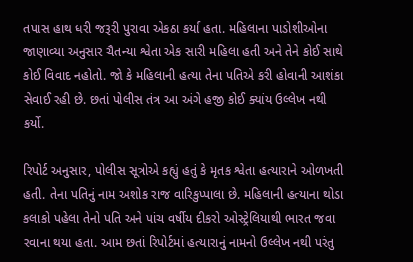તપાસ હાથ ધરી જરૂરી પુરાવા એકઠા કર્યા હતા. મહિલાના પાડોશીઓના જાણાવ્યા અનુસાર ચૈતન્યા શ્વેતા એક સારી મહિલા હતી અને તેને કોઈ સાથે કોઈ વિવાદ નહોતો. જો કે મહિલાની હત્યા તેના પતિએ કરી હોવાની આશંકા સેવાઈ રહી છે. છતાં પોલીસ તંત્ર આ અંગે હજી કોઈ ક્યાંય ઉલ્લેખ નથી કર્યો.

રિપોર્ટ અનુસાર, પોલીસ સૂત્રોએ કહ્યું હતું કે મૃતક શ્વેતા હત્યારાને ઓળખતી હતી. તેના પતિનું નામ અશોક રાજ વારિકુપ્પાલા છે. મહિલાની હત્યાના થોડા કલાકો પહેલા તેનો પતિ અને પાંચ વર્ષીય દીકરો ઓસ્ટ્રેલિયાથી ભારત જવા રવાના થયા હતા. આમ છતાં રિપોર્ટમાં હત્યારાનું નામનો ઉલ્લેખ નથી પરંતુ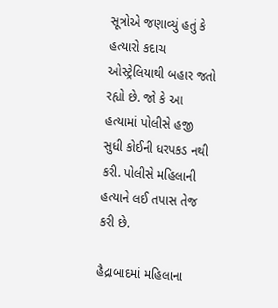સૂત્રોએ જણાવ્યું હતું કે હત્યારો કદાચ ઓસ્ટ્રેલિયાથી બહાર જતો રહ્યો છે. જો કે આ હત્યામાં પોલીસે હજી સુધી કોઈની ધરપકડ નથી કરી. પોલીસે મહિલાની હત્યાને લઈ તપાસ તેજ કરી છે.

હૈદ્રાબાદમાં મહિલાના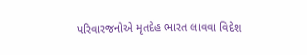પરિવારજનોએ મૃતદેહ ભારત લાવવા વિદેશ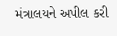મંત્રાલયને અપીલ કરી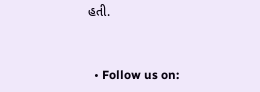હતી.


  • Follow us on: